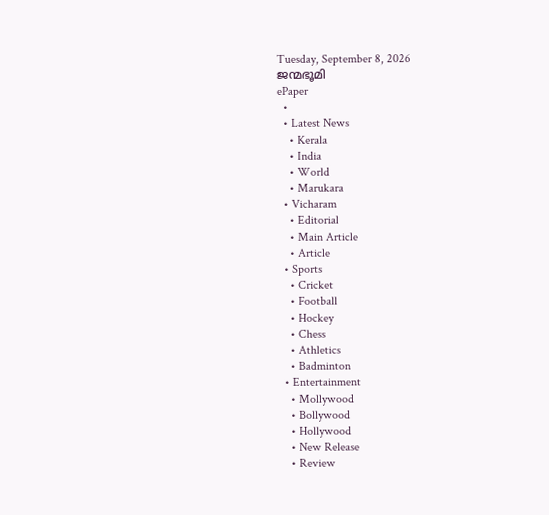Tuesday, September 8, 2026
ജന്മഭൂമി
ePaper
  •
  • Latest News
    • Kerala
    • India
    • World
    • Marukara
  • Vicharam
    • Editorial
    • Main Article
    • Article
  • Sports
    • Cricket
    • Football
    • Hockey
    • Chess
    • Athletics
    • Badminton
  • Entertainment
    • Mollywood
    • Bollywood
    • Hollywood
    • New Release
    • Review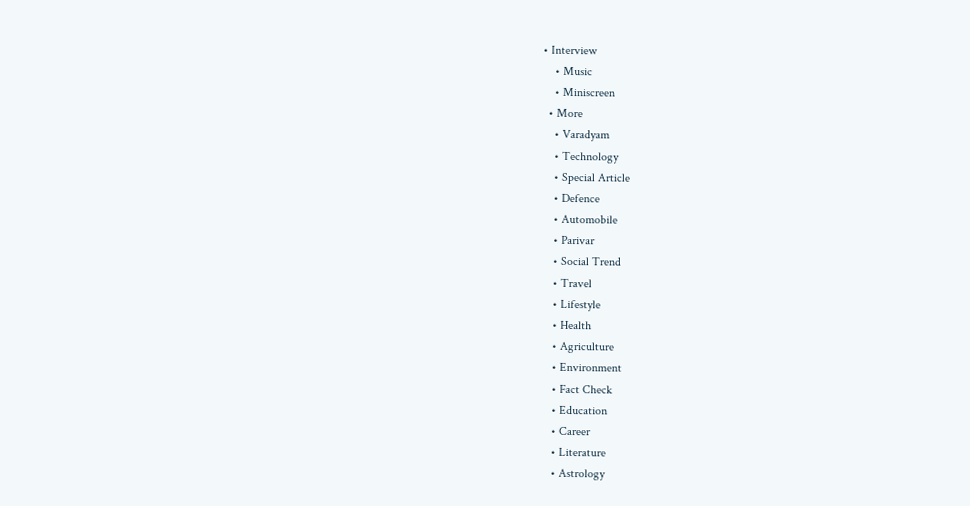• Interview
    • Music
    • Miniscreen
  • More
    • Varadyam
    • Technology
    • Special Article
    • Defence
    • Automobile
    • Parivar
    • Social Trend
    • Travel
    • Lifestyle
    • Health
    • Agriculture
    • Environment
    • Fact Check
    • Education
    • Career
    • Literature
    • Astrology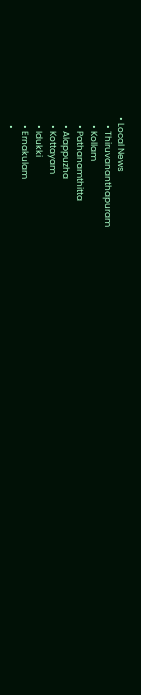• Local News
    • Thiruvananthapuram
    • Kollam
    • Pathanamthitta
    • Alappuzha
    • Kottayam
    • Idukki
    • Ernakulam
    •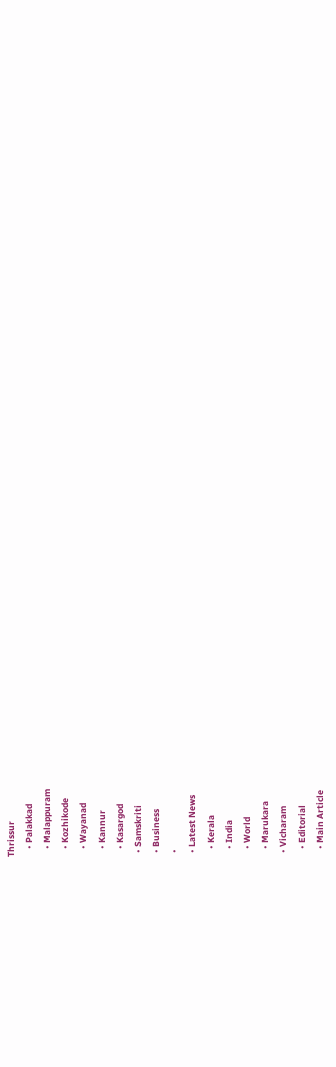Thrissur
    • Palakkad
    • Malappuram
    • Kozhikode
    • Wayanad
    • Kannur
    • Kasargod
  • Samskriti
  • Business
  •
  • Latest News
    • Kerala
    • India
    • World
    • Marukara
  • Vicharam
    • Editorial
    • Main Article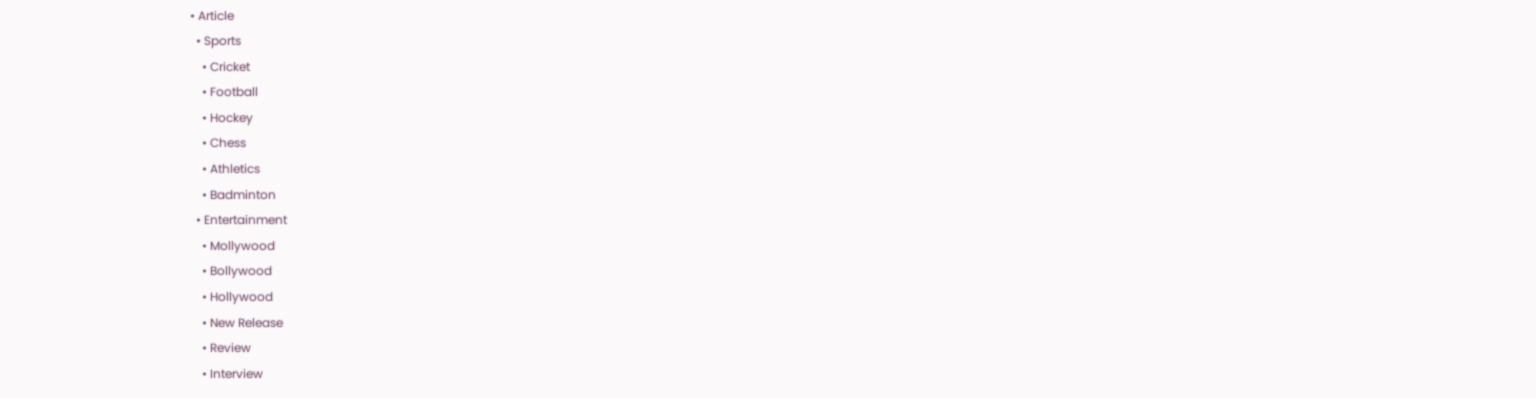• Article
  • Sports
    • Cricket
    • Football
    • Hockey
    • Chess
    • Athletics
    • Badminton
  • Entertainment
    • Mollywood
    • Bollywood
    • Hollywood
    • New Release
    • Review
    • Interview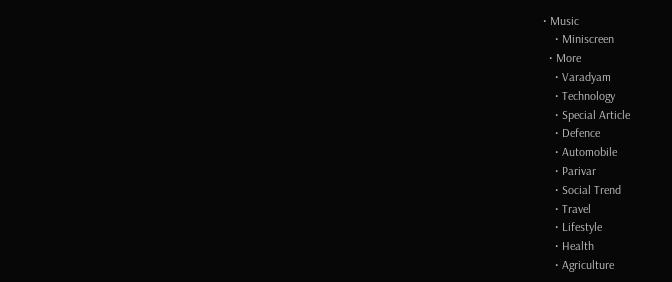• Music
    • Miniscreen
  • More
    • Varadyam
    • Technology
    • Special Article
    • Defence
    • Automobile
    • Parivar
    • Social Trend
    • Travel
    • Lifestyle
    • Health
    • Agriculture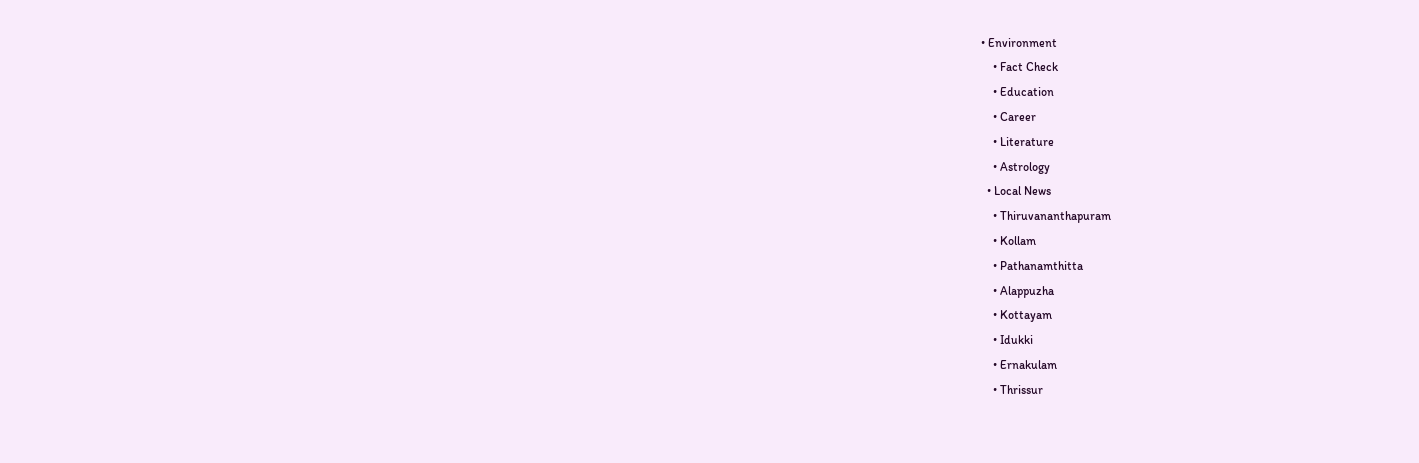• Environment
    • Fact Check
    • Education
    • Career
    • Literature
    • Astrology
  • Local News
    • Thiruvananthapuram
    • Kollam
    • Pathanamthitta
    • Alappuzha
    • Kottayam
    • Idukki
    • Ernakulam
    • Thrissur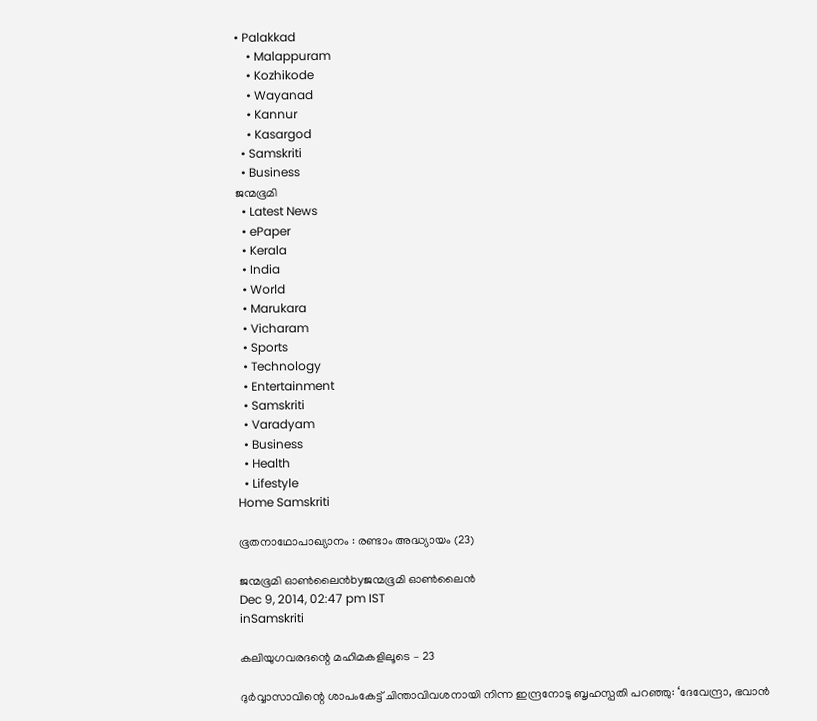• Palakkad
    • Malappuram
    • Kozhikode
    • Wayanad
    • Kannur
    • Kasargod
  • Samskriti
  • Business
ജന്മഭൂമി
  • Latest News
  • ePaper
  • Kerala
  • India
  • World
  • Marukara
  • Vicharam
  • Sports
  • Technology
  • Entertainment
  • Samskriti
  • Varadyam
  • Business
  • Health
  • Lifestyle
Home Samskriti

ഭൂതനാഥോപാഖ്യാനം : രണ്ടാം അദ്ധ്യായം (23)

ജന്മഭൂമി ഓണ്‍ലൈന്‍byജന്മഭൂമി ഓണ്‍ലൈന്‍
Dec 9, 2014, 02:47 pm IST
inSamskriti

കലിയുഗവരദന്റെ മഹിമകളിലൂടെ – 23

ദുര്‍വ്വാസാവിന്റെ ശാപംകേട്ട് ചിന്താവിവശനായി നിന്ന ഇന്ദ്രനോടു ബൃഹസ്പതി പറഞ്ഞു: ‘ദേവേന്ദ്രാ, ഭവാന്‍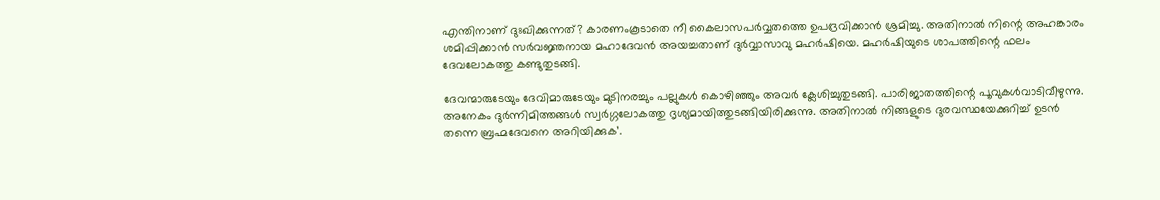എന്തിനാണ് ദുഃഖിക്കുന്നത്? കാരണംകൂടാതെ നീ കൈലാസപര്‍വ്വതത്തെ ഉപദ്രവിക്കാന്‍ ശ്രമിച്ചു. അതിനാല്‍ നിന്റെ അഹങ്കാരം ശമിപ്പിക്കാന്‍ സര്‍വജ്ഞനായ മഹാദേവന്‍ അയച്ചതാണ് ദുര്‍വ്വാസാവു മഹര്‍ഷിയെ. മഹര്‍ഷിയുടെ ശാപത്തിന്റെ ഫലം ദേവലോകത്തു കണ്ടുതുടങ്ങി.

ദേവന്മാരുടേയും ദേവിമാരുടേയും മുടിനരച്ചും പല്ലുകള്‍ കൊഴിഞ്ഞും അവര്‍ ക്ലേശിച്ചുതുടങ്ങി. പാരിജാതത്തിന്റെ പൂവുകള്‍വാടിവീഴുന്നു. അനേകം ദുര്‍ന്നിമിത്തങ്ങള്‍ സ്വര്‍ഗ്ഗലോകത്തു ദൃശ്യമായിത്തുടങ്ങിയിരിക്കുന്നു. അതിനാല്‍ നിങ്ങളുടെ ദുരവസ്ഥയേക്കുറിച്ച് ഉടന്‍ തന്നെ ബ്രഹ്മദേവനെ അറിയിക്കുക’.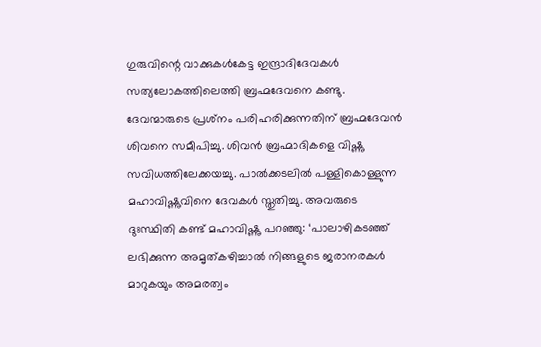ഗുരുവിന്റെ വാക്കുകള്‍കേട്ട ഇന്ദ്രാദിദേവകള്‍ സത്യലോകത്തിലെത്തി ബ്രഹ്മദേവനെ കണ്ടു. ദേവന്മാരുടെ പ്രശ്‌നം പരിഹരിക്കുന്നതിന് ബ്രഹ്മദേവന്‍ ശിവനെ സമീപിച്ചു. ശിവന്‍ ബ്രഹ്മാദികളെ വിഷ്ണു സവിധത്തിലേക്കയച്ചു. പാല്‍ക്കടലില്‍ പള്ളികൊള്ളുന്ന മഹാവിഷ്ണുവിനെ ദേവകള്‍ സ്തുതിച്ചു. അവരുടെ ദുഃസ്ഥിതി കണ്ട് മഹാവിഷ്ണു പറഞ്ഞു: ‘പാലാഴികടഞ്ഞ് ലഭിക്കുന്ന അമൃത്കഴിച്ചാല്‍ നിങ്ങളുടെ ജരാനരകള്‍ മാറുകയും അമരത്വം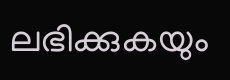ലഭിക്കുകയും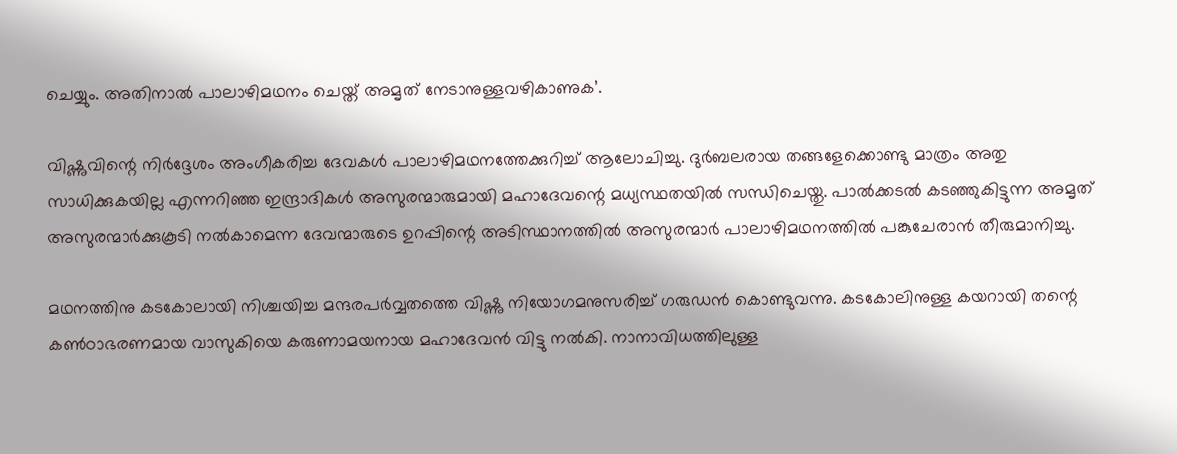ചെയ്യും. അതിനാല്‍ പാലാഴിമഥനം ചെയ്ത് അമൃത് നേടാനുള്ളവഴികാണുക’.

വിഷ്ണുവിന്റെ നിര്‍ദ്ദേശം അംഗീകരിച്ച ദേവകള്‍ പാലാഴിമഥനത്തേക്കുറിച്ച് ആലോചിച്ചു. ദുര്‍ബലരായ തങ്ങളേക്കൊണ്ടു മാത്രം അതു സാധിക്കുകയില്ല എന്നറിഞ്ഞ ഇന്ദ്രാദികള്‍ അസുരന്മാരുമായി മഹാദേവന്റെ മധ്യസ്ഥതയില്‍ സന്ധിചെയ്തു. പാല്‍ക്കടല്‍ കടഞ്ഞുകിട്ടുന്ന അമൃത് അസുരന്മാര്‍ക്കുകൂടി നല്‍കാമെന്ന ദേവന്മാരുടെ ഉറപ്പിന്റെ അടിസ്ഥാനത്തില്‍ അസുരന്മാര്‍ പാലാഴിമഥനത്തില്‍ പങ്കുചേരാന്‍ തീരുമാനിച്ചു.

മഥനത്തിനു കടകോലായി നിശ്ചയിച്ച മന്ദരപര്‍വ്വതത്തെ വിഷ്ണു നിയോഗമനുസരിച്ച് ഗരുഡന്‍ കൊണ്ടുവന്നു. കടകോലിനുള്ള കയറായി തന്റെ കണ്‍ഠാഭരണമായ വാസുകിയെ കരുണാമയനായ മഹാദേവന്‍ വിട്ടു നല്‍കി. നാനാവിധത്തിലുള്ള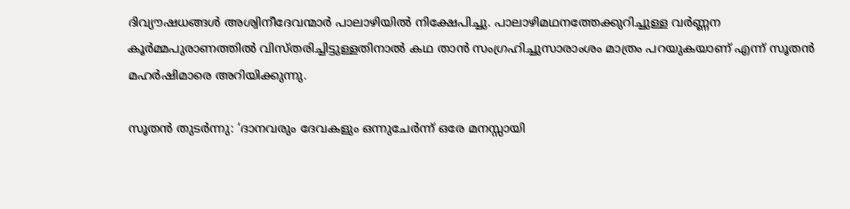ദിവ്യൗഷധങ്ങള്‍ അശ്വിനീദേവന്മാര്‍ പാലാഴിയില്‍ നിക്ഷേപിച്ചു. പാലാഴിമഥനത്തേക്കുറിച്ചുള്ള വര്‍ണ്ണന കൂര്‍മ്മപുരാണത്തില്‍ വിസ്തരിച്ചിട്ടുള്ളതിനാല്‍ കഥ താന്‍ സംഗ്രഹിച്ചുസാരാംശം മാത്രം പറയുകയാണ് എന്ന് സൂതന്‍ മഹര്‍ഷിമാരെ അറിയിക്കുന്നു.

സൂതന്‍ തുടര്‍ന്നു: ‘ദാനവരും ദേവകളും ഒന്നുചേര്‍ന്ന് ഒരേ മനസ്സായി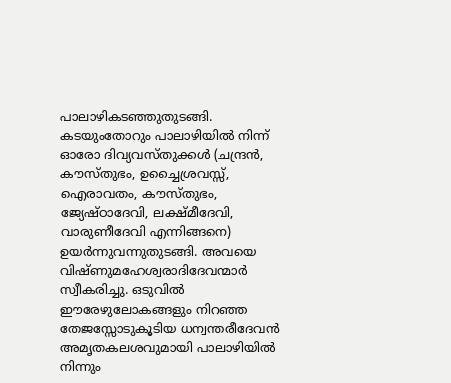പാലാഴികടഞ്ഞുതുടങ്ങി. കടയുംതോറും പാലാഴിയില്‍ നിന്ന് ഓരോ ദിവ്യവസ്തുക്കള്‍ (ചന്ദ്രന്‍, കൗസ്തുഭം, ഉച്ചൈശ്രവസ്സ്, ഐരാവതം, കൗസ്തുഭം, ജ്യേഷ്ഠാദേവി, ലക്ഷ്മീദേവി, വാരുണീദേവി എന്നിങ്ങനെ) ഉയര്‍ന്നുവന്നുതുടങ്ങി. അവയെ വിഷ്ണുമഹേശ്വരാദിദേവന്മാര്‍ സ്വീകരിച്ചു. ഒടുവില്‍ ഈരേഴുലോകങ്ങളും നിറഞ്ഞ തേജസ്സോടുകൂടിയ ധന്വന്തരീദേവന്‍ അമൃതകലശവുമായി പാലാഴിയില്‍ നിന്നും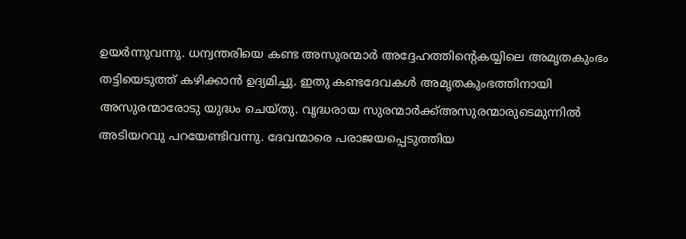ഉയര്‍ന്നുവന്നു. ധന്വന്തരിയെ കണ്ട അസുരന്മാര്‍ അദ്ദേഹത്തിന്റെകയ്യിലെ അമൃതകുംഭം തട്ടിയെടുത്ത് കഴിക്കാന്‍ ഉദ്യമിച്ചു. ഇതു കണ്ടദേവകള്‍ അമൃതകുംഭത്തിനായി അസുരന്മാരോടു യുദ്ധം ചെയ്തു. വൃദ്ധരായ സുരന്മാര്‍ക്ക്അസുരന്മാരുടെമുന്നില്‍ അടിയറവു പറയേണ്ടിവന്നു. ദേവന്മാരെ പരാജയപ്പെടുത്തിയ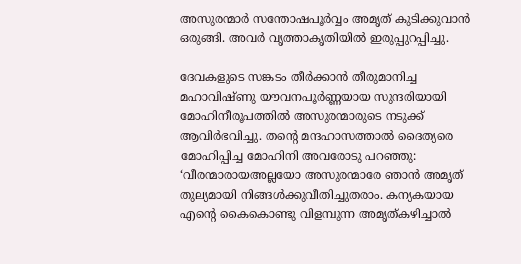അസുരന്മാര്‍ സന്തോഷപൂര്‍വ്വം അമൃത് കുടിക്കുവാന്‍ ഒരുങ്ങി. അവര്‍ വൃത്താകൃതിയില്‍ ഇരുപ്പുറപ്പിച്ചു.

ദേവകളുടെ സങ്കടം തീര്‍ക്കാന്‍ തീരുമാനിച്ച മഹാവിഷ്ണു യൗവനപൂര്‍ണ്ണയായ സുന്ദരിയായി മോഹിനീരൂപത്തില്‍ അസുരന്മാരുടെ നടുക്ക് ആവിര്‍ഭവിച്ചു. തന്റെ മന്ദഹാസത്താല്‍ ദൈത്യരെ മോഹിപ്പിച്ച മോഹിനി അവരോടു പറഞ്ഞു: ‘വീരന്മാരായഅല്ലയോ അസുരന്മാരേ ഞാന്‍ അമൃത് തുല്യമായി നിങ്ങള്‍ക്കുവീതിച്ചുതരാം. കന്യകയായ എന്റെ കൈകൊണ്ടു വിളമ്പുന്ന അമൃത്കഴിച്ചാല്‍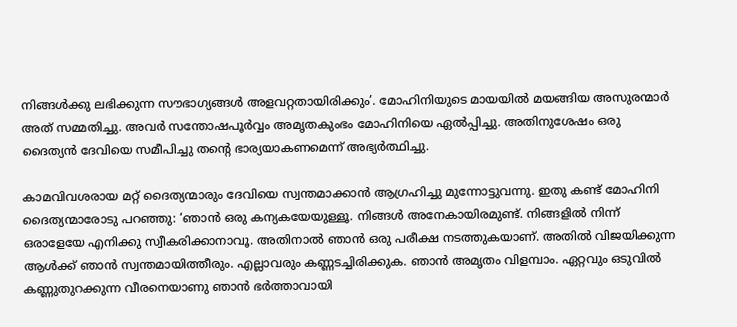നിങ്ങള്‍ക്കു ലഭിക്കുന്ന സൗഭാഗ്യങ്ങള്‍ അളവറ്റതായിരിക്കും’. മോഹിനിയുടെ മായയില്‍ മയങ്ങിയ അസുരന്മാര്‍ അത് സമ്മതിച്ചു. അവര്‍ സന്തോഷപൂര്‍വ്വം അമൃതകുംഭം മോഹിനിയെ ഏല്‍പ്പിച്ചു. അതിനുശേഷം ഒരു ദൈത്യന്‍ ദേവിയെ സമീപിച്ചു തന്റെ ഭാര്യയാകണമെന്ന് അഭ്യര്‍ത്ഥിച്ചു.

കാമവിവശരായ മറ്റ് ദൈത്യന്മാരും ദേവിയെ സ്വന്തമാക്കാന്‍ ആഗ്രഹിച്ചു മുന്നോട്ടുവന്നു. ഇതു കണ്ട് മോഹിനി ദൈത്യന്മാരോടു പറഞ്ഞു: ‘ഞാന്‍ ഒരു കന്യകയേയുള്ളൂ. നിങ്ങള്‍ അനേകായിരമുണ്ട്. നിങ്ങളില്‍ നിന്ന് ഒരാളേയേ എനിക്കു സ്വീകരിക്കാനാവൂ. അതിനാല്‍ ഞാന്‍ ഒരു പരീക്ഷ നടത്തുകയാണ്. അതില്‍ വിജയിക്കുന്ന ആള്‍ക്ക് ഞാന്‍ സ്വന്തമായിത്തീരും. എല്ലാവരും കണ്ണടച്ചിരിക്കുക. ഞാന്‍ അമൃതം വിളമ്പാം. ഏറ്റവും ഒടുവില്‍ കണ്ണുതുറക്കുന്ന വീരനെയാണു ഞാന്‍ ഭര്‍ത്താവായി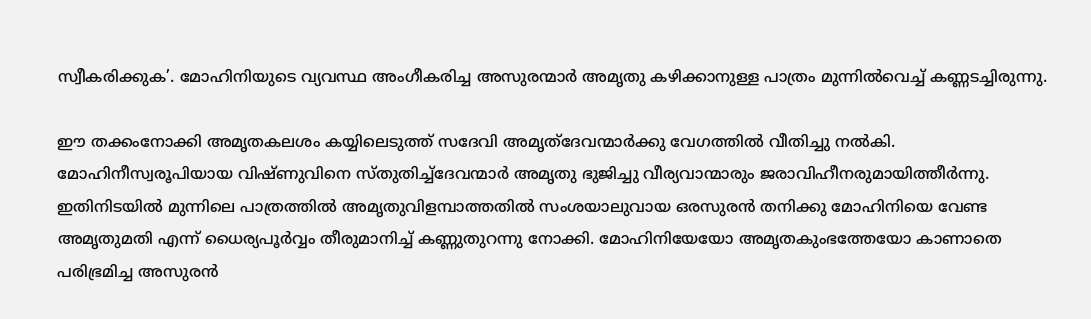സ്വീകരിക്കുക’. മോഹിനിയുടെ വ്യവസ്ഥ അംഗീകരിച്ച അസുരന്മാര്‍ അമൃതു കഴിക്കാനുള്ള പാത്രം മുന്നില്‍വെച്ച് കണ്ണടച്ചിരുന്നു.

ഈ തക്കംനോക്കി അമൃതകലശം കയ്യിലെടുത്ത് സദേവി അമൃത്‌ദേവന്മാര്‍ക്കു വേഗത്തില്‍ വീതിച്ചു നല്‍കി. മോഹിനീസ്വരൂപിയായ വിഷ്ണുവിനെ സ്തുതിച്ച്‌ദേവന്മാര്‍ അമൃതു ഭുജിച്ചു വീര്യവാന്മാരും ജരാവിഹീനരുമായിത്തീര്‍ന്നു. ഇതിനിടയില്‍ മുന്നിലെ പാത്രത്തില്‍ അമൃതുവിളമ്പാത്തതില്‍ സംശയാലുവായ ഒരസുരന്‍ തനിക്കു മോഹിനിയെ വേണ്ട അമൃതുമതി എന്ന് ധൈര്യപൂര്‍വ്വം തീരുമാനിച്ച് കണ്ണുതുറന്നു നോക്കി. മോഹിനിയേയോ അമൃതകുംഭത്തേയോ കാണാതെ പരിഭ്രമിച്ച അസുരന്‍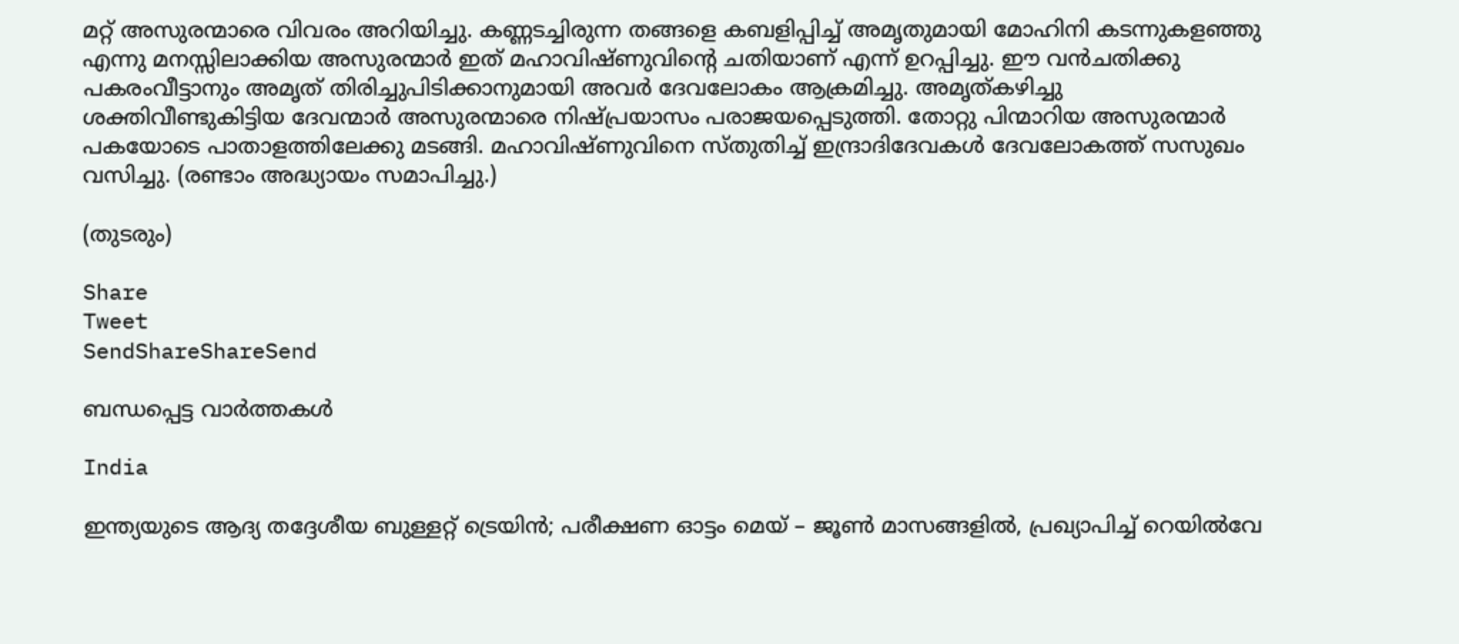മറ്റ് അസുരന്മാരെ വിവരം അറിയിച്ചു. കണ്ണടച്ചിരുന്ന തങ്ങളെ കബളിപ്പിച്ച് അമൃതുമായി മോഹിനി കടന്നുകളഞ്ഞു എന്നു മനസ്സിലാക്കിയ അസുരന്മാര്‍ ഇത് മഹാവിഷ്ണുവിന്റെ ചതിയാണ് എന്ന് ഉറപ്പിച്ചു. ഈ വന്‍ചതിക്കു പകരംവീട്ടാനും അമൃത് തിരിച്ചുപിടിക്കാനുമായി അവര്‍ ദേവലോകം ആക്രമിച്ചു. അമൃത്കഴിച്ചു ശക്തിവീണ്ടുകിട്ടിയ ദേവന്മാര്‍ അസുരന്മാരെ നിഷ്പ്രയാസം പരാജയപ്പെടുത്തി. തോറ്റു പിന്മാറിയ അസുരന്മാര്‍ പകയോടെ പാതാളത്തിലേക്കു മടങ്ങി. മഹാവിഷ്ണുവിനെ സ്തുതിച്ച് ഇന്ദ്രാദിദേവകള്‍ ദേവലോകത്ത് സസുഖം വസിച്ചു. (രണ്ടാം അദ്ധ്യായം സമാപിച്ചു.)

(തുടരും)

Share
Tweet
SendShareShareSend

ബന്ധപ്പെട്ട വാര്‍ത്തകള്‍

India

ഇന്ത്യയുടെ ആദ്യ തദ്ദേശീയ ബുള്ളറ്റ് ട്രെയിൻ; പരീക്ഷണ ഓട്ടം മെയ് – ജൂൺ മാസങ്ങളിൽ, പ്രഖ്യാപിച്ച് റെയിൽവേ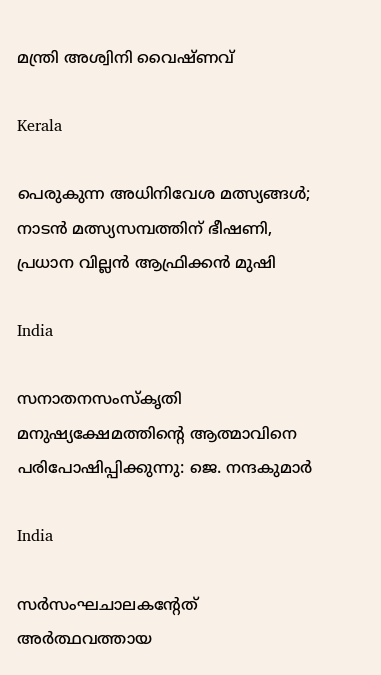മന്ത്രി അശ്വിനി വൈഷ്ണവ്

Kerala

പെരുകുന്ന അധിനിവേശ മത്സ്യങ്ങള്‍; നാടന്‍ മത്സ്യസമ്പത്തിന് ഭീഷണി, പ്രധാന വില്ലന്‍ ആഫ്രിക്കന്‍ മുഷി

India

സനാതനസംസ്‌കൃതി മനുഷ്യക്ഷേമത്തിന്റെ ആത്മാവിനെ പരിപോഷിപ്പിക്കുന്നു: ജെ. നന്ദകുമാര്‍

India

സര്‍സംഘചാലകന്റേത് അര്‍ത്ഥവത്തായ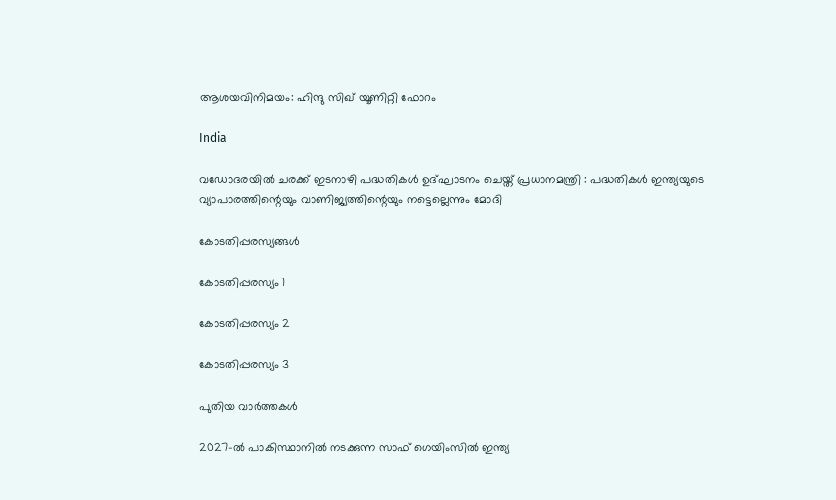ആശയവിനിമയം: ഹിന്ദു സിഖ് യൂണിറ്റി ഫോറം

India

വഡോദരയിൽ ചരക്ക് ഇടനാഴി പദ്ധതികൾ ഉദ്ഘാടനം ചെയ്ത് പ്രധാനമന്ത്രി : പദ്ധതികൾ ഇന്ത്യയുടെ വ്യാപാരത്തിന്റെയും വാണിജ്യത്തിന്റെയും നട്ടെല്ലെന്നും മോദി

കോടതിപ്പരസ്യങ്ങള്‍

കോടതിപ്പരസ്യം 1

കോടതിപ്പരസ്യം 2

കോടതിപ്പരസ്യം 3

പുതിയ വാര്‍ത്തകള്‍

2027-ൽ പാകിസ്ഥാനിൽ നടക്കുന്ന സാഫ് ഗെയിംസിൽ ഇന്ത്യ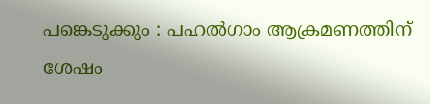പങ്കെടുക്കും : പഹൽഗാം ആക്രമണത്തിന് ശേഷം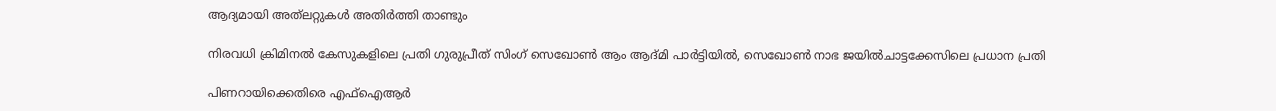ആദ്യമായി അത്‌ലറ്റുകൾ അതിർത്തി താണ്ടും

നിരവധി ക്രിമിനൽ കേസുകളിലെ പ്രതി ഗുരുപ്രീത് സിംഗ് സെഖോൺ ആം ആദ്മി പാർട്ടിയിൽ, സെഖോൺ നാഭ ജയിൽചാട്ടക്കേസിലെ പ്രധാന പ്രതി

പിണറായിക്കെതിരെ എഫ്ഐആർ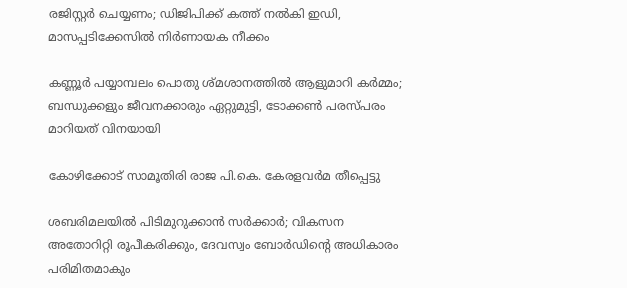രജിസ്റ്റർ ചെയ്യണം; ഡിജിപിക്ക് കത്ത് നൽകി ഇഡി, മാസപ്പടിക്കേസിൽ നിർണായക നീക്കം

കണ്ണൂർ പയ്യാമ്പലം പൊതു ശ്മശാനത്തിൽ ആളുമാറി കർമ്മം; ബന്ധുക്കളും ജീവനക്കാരും ഏറ്റുമുട്ടി, ടോക്കൺ പരസ്പരം മാറിയത് വിനയായി

കോഴിക്കോട് സാമൂതിരി രാജ പി.കെ. കേരളവർമ തീപ്പെട്ടു

ശബരിമലയില്‍ പിടിമുറുക്കാന്‍ സർക്കാർ; വികസന അതോറിറ്റി രൂപീകരിക്കും, ദേവസ്വം ബോർഡിന്റെ അധികാരം പരിമിതമാകും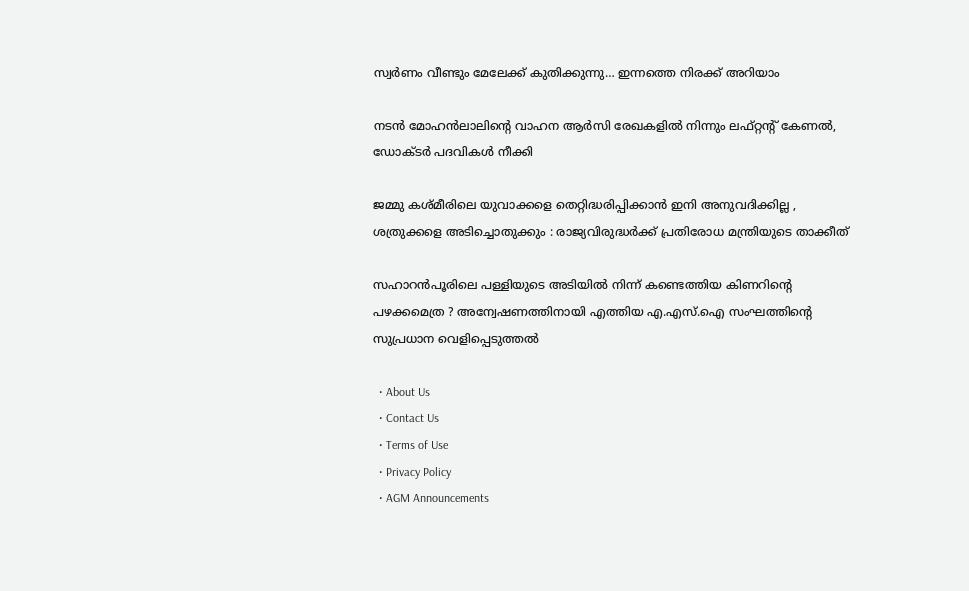സ്വർണം വീണ്ടും മേലേക്ക് കുതിക്കുന്നു… ഇന്നത്തെ നിരക്ക് അറിയാം

നടന്‍ മോഹന്‍ലാലിന്റെ വാഹന ആര്‍സി രേഖകളില്‍ നിന്നും ലഫ്റ്റന്റ് കേണല്‍, ഡോക്ടര്‍ പദവികള്‍ നീക്കി

ജമ്മു കശ്മീരിലെ യുവാക്കളെ തെറ്റിദ്ധരിപ്പിക്കാൻ ഇനി അനുവദിക്കില്ല , ശത്രുക്കളെ അടിച്ചൊതുക്കും : രാജ്യവിരുദ്ധർക്ക് പ്രതിരോധ മന്ത്രിയുടെ താക്കീത്

സഹാറൻപൂരിലെ പള്ളിയുടെ അടിയിൽ നിന്ന് കണ്ടെത്തിയ കിണറിന്റെ പഴക്കമെത്ര ? അന്വേഷണത്തിനായി എത്തിയ എ.എസ്.ഐ സംഘത്തിന്റെ സുപ്രധാന വെളിപ്പെടുത്തൽ

  • About Us
  • Contact Us
  • Terms of Use
  • Privacy Policy
  • AGM Announcements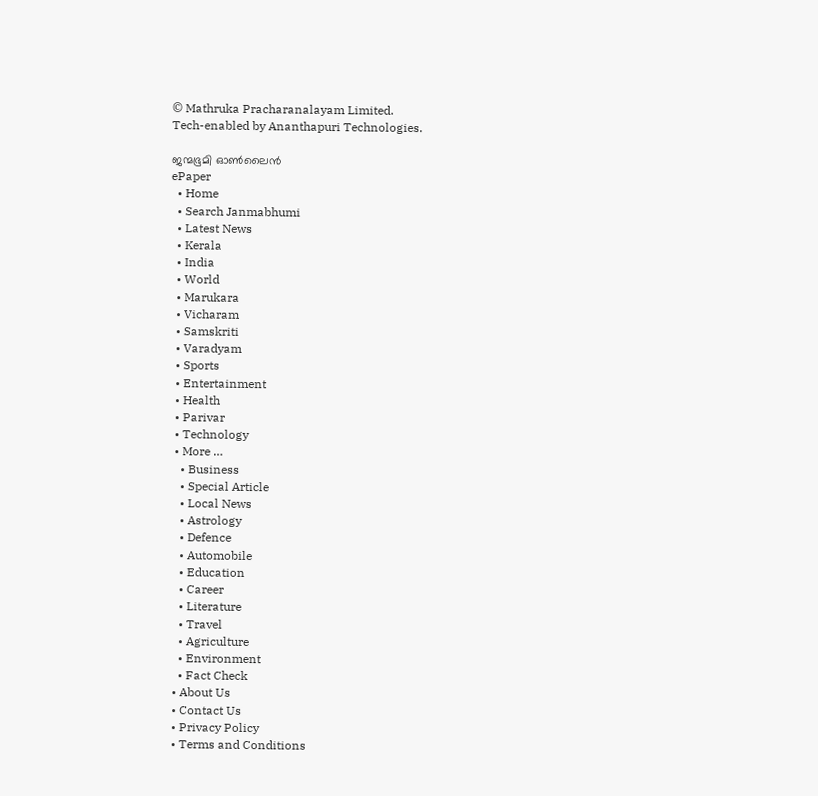© Mathruka Pracharanalayam Limited.
Tech-enabled by Ananthapuri Technologies.

ജന്മഭൂമി ഓണ്‍ലൈന്‍
ePaper
  • Home
  • Search Janmabhumi
  • Latest News
  • Kerala
  • India
  • World
  • Marukara
  • Vicharam
  • Samskriti
  • Varadyam
  • Sports
  • Entertainment
  • Health
  • Parivar
  • Technology
  • More …
    • Business
    • Special Article
    • Local News
    • Astrology
    • Defence
    • Automobile
    • Education
    • Career
    • Literature
    • Travel
    • Agriculture
    • Environment
    • Fact Check
  • About Us
  • Contact Us
  • Privacy Policy
  • Terms and Conditions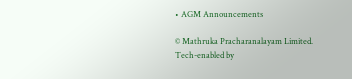• AGM Announcements

© Mathruka Pracharanalayam Limited.
Tech-enabled by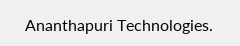Ananthapuri Technologies.